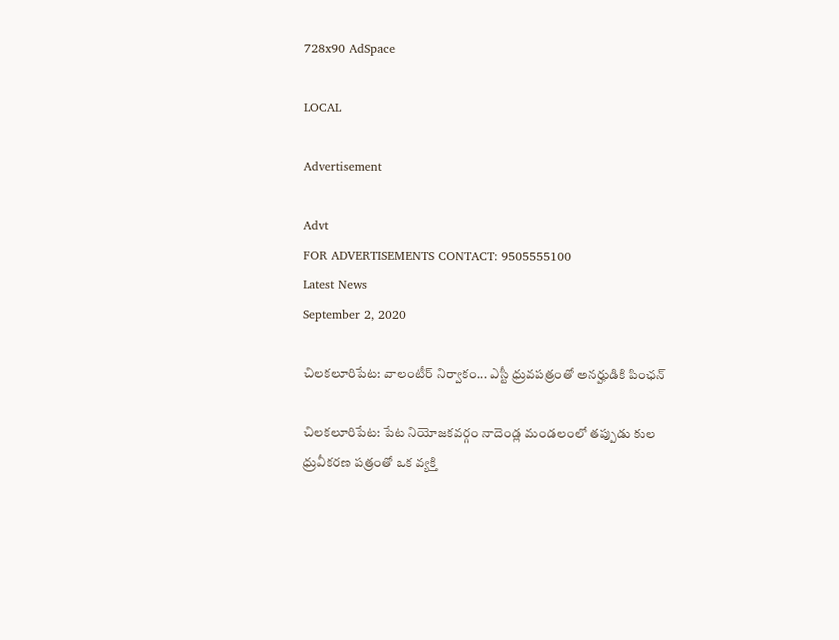728x90 AdSpace

LOCAL

Advertisement

Advt
FOR ADVERTISEMENTS CONTACT: 9505555100
Latest News
September 2, 2020

చిలకలూరిపేట: వాలంటీర్ నిర్వాకం... ఎస్టీ ధ్రువపత్రంతో అనర్హుడికి పింఛన్

చిలకలూరిపేట: పేట నియోజకవర్గం నాదెండ్ల మండలంలో తప్పుడు కుల ధ్రువీకరణ పత్రంతో ఒక వ్యక్తి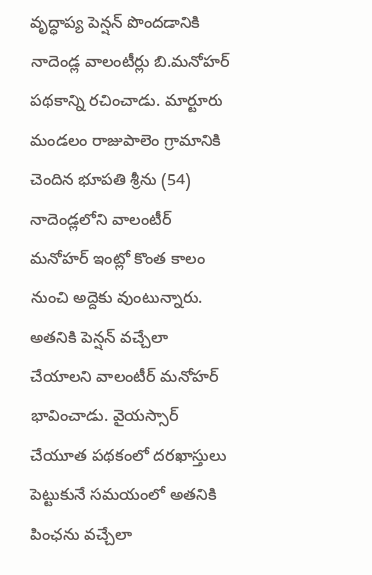వృద్ధాప్య పెన్షన్ పొందడానికి నాదెండ్ల వాలంటీర్లు బి.మనోహర్ పథకాన్ని రచించాడు. మార్టూరు మండలం రాజుపాలెం గ్రామానికి చెందిన భూపతి శ్రీను (54) నాదెండ్లలోని వాలంటీర్ మనోహర్ ఇంట్లో కొంత కాలం నుంచి అద్దెకు వుంటున్నారు. అతనికి పెన్షన్ వచ్చేలా చేయాలని వాలంటీర్ మనోహర్ భావించాడు. వైయస్సార్ చేయూత పథకంలో దరఖాస్తులు పెట్టుకునే సమయంలో అతనికి పింఛను వచ్చేలా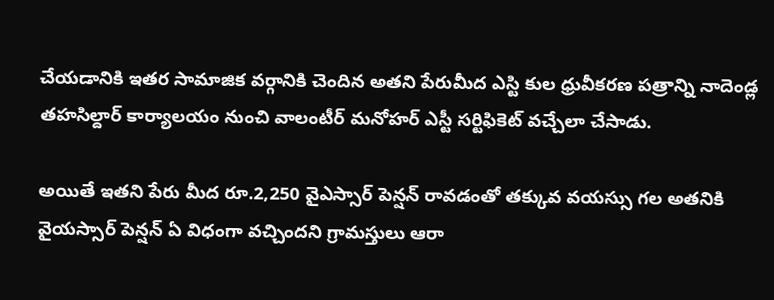చేయడానికి ఇతర సామాజిక వర్గానికి చెందిన అతని పేరుమీద ఎస్టి కుల ధ్రువీకరణ పత్రాన్ని నాదెండ్ల తహసిల్దార్ కార్యాలయం నుంచి వాలంటీర్ మనోహర్ ఎస్టీ సర్టిఫికెట్ వచ్చేలా చేసాడు.

అయితే ఇతని పేరు మీద రూ.2,250 వైఎస్సార్ పెన్షన్ రావడంతో తక్కువ వయస్సు గల అతనికి వైయస్సార్ పెన్షన్ ఏ విధంగా వచ్చిందని గ్రామస్తులు ఆరా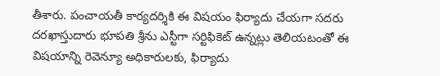తీశారు. పంచాయతీ కార్యదర్శికి ఈ విషయం ఫిర్యాదు చేయగా సదరు దరఖాస్తుదారు భూపతి శ్రీను ఎస్టీగా సర్టిఫికెట్ ఉన్నట్లు తెలియటంతో ఈ విషయాన్ని రెవెన్యూ అధికారులకు, ఫిర్యాదు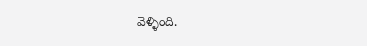వెళ్ళింది.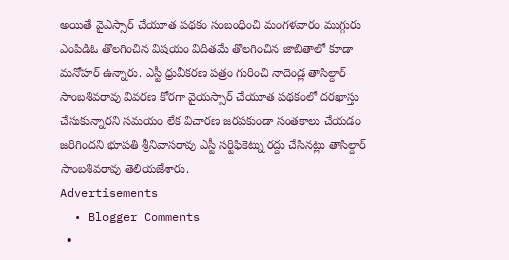అయితే వైఎస్సార్ చేయూత పథకం సంబంధించి మంగళవారం ముగ్గురు ఎంపిడిఓ తొలగించిన విషయం విదితమే తొలగించిన జాబితాలో కూడా మనోహర్ ఉన్నారు. ఎస్టీ ధ్రువీకరణ పత్రం గురించి నాదెండ్ల తాసిల్దార్ సాంబశివరావు వివరణ కోరగా వైయస్సార్ చేయూత పథకంలో దరఖాస్తు చేసుకున్నారని సమయం లేక విచారణ జరపకుండా సంతకాలు చేయడం జరిగిందని భూపతి శ్రీనివాసరావు ఎస్టీ సర్టిఫికెట్ను రద్దు చేసినట్లు తాసిల్దార్ సాంబశివరావు తెలియజేశారు.
Advertisements
  • Blogger Comments
  •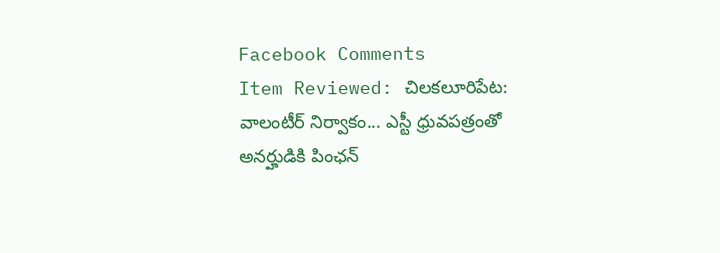Facebook Comments
Item Reviewed: చిలకలూరిపేట: వాలంటీర్ నిర్వాకం... ఎస్టీ ధ్రువపత్రంతో అనర్హుడికి పింఛన్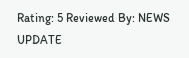Rating: 5 Reviewed By: NEWS UPDATE